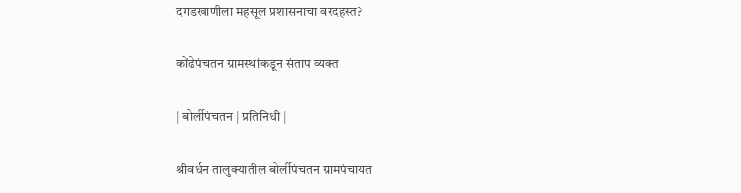दगडखाणीला महसूल प्रशासनाचा वरदहस्त?

कोंढेपंचतन ग्रामस्थांकडून संताप व्यक्त

| बोर्लीपंचतन | प्रतिनिधी |

श्रीवर्धन तालुक्यातील बोर्लीपंचतन ग्रामपंचायत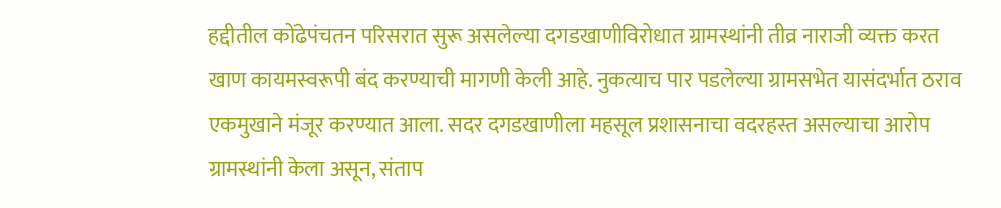हद्दीतील कोंढेपंचतन परिसरात सुरू असलेल्या दगडखाणीविरोधात ग्रामस्थांनी तीव्र नाराजी व्यक्त करत खाण कायमस्वरूपी बंद करण्याची मागणी केली आहे. नुकत्याच पार पडलेल्या ग्रामसभेत यासंदर्भात ठराव एकमुखाने मंजूर करण्यात आला. सदर दगडखाणीला महसूल प्रशासनाचा वदरहस्त असल्याचा आरोप ग्रामस्थांनी केला असून, संताप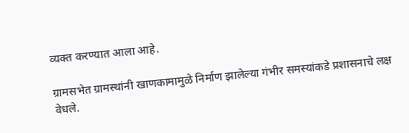व्यक्त करण्यात आला आहे.

ग्रामसभेत ग्रामस्थांनी खाणकामामुळे निर्माण झालेल्या गंभीर समस्यांकडे प्रशासनाचे लक्ष वेधले.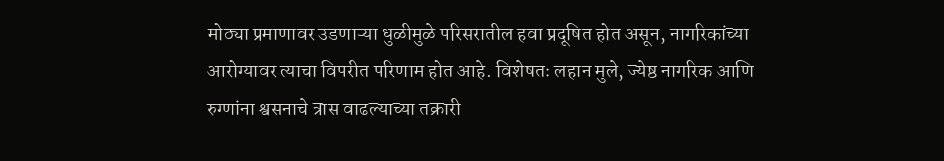मोठ्या प्रमाणावर उडणाऱ्या धुळीमुळे परिसरातील हवा प्रदूषित होत असून, नागरिकांच्या आरोग्यावर त्याचा विपरीत परिणाम होत आहे. विशेषतः लहान मुले, ज्येष्ठ नागरिक आणि रुग्णांना श्वसनाचे त्रास वाढल्याच्या तक्रारी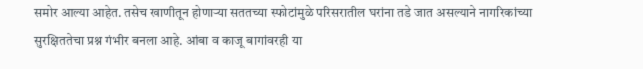समोर आल्या आहेत. तसेच खाणीतून होणाऱ्या सततच्या स्फोटांमुळे परिसरातील घरांना तडे जात असल्याने नागरिकांच्या सुरक्षिततेचा प्रश्न गंभीर बनला आहे. आंबा व काजू बागांवरही या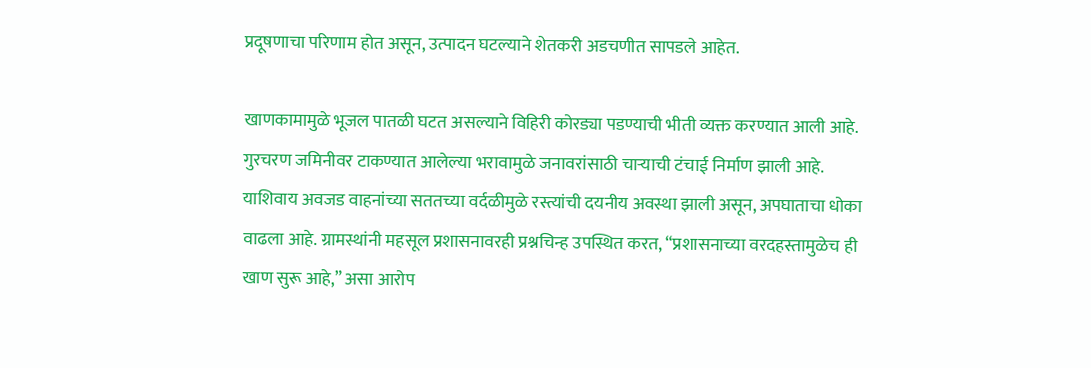प्रदूषणाचा परिणाम होत असून, उत्पादन घटल्याने शेतकरी अडचणीत सापडले आहेत.

खाणकामामुळे भूजल पातळी घटत असल्याने विहिरी कोरड्या पडण्याची भीती व्यक्त करण्यात आली आहे. गुरचरण जमिनीवर टाकण्यात आलेल्या भरावामुळे जनावरांसाठी चाऱ्याची टंचाई निर्माण झाली आहे. याशिवाय अवजड वाहनांच्या सततच्या वर्दळीमुळे रस्त्यांची दयनीय अवस्था झाली असून, अपघाताचा धोका वाढला आहे. ग्रामस्थांनी महसूल प्रशासनावरही प्रश्नचिन्ह उपस्थित करत, “प्रशासनाच्या वरदहस्तामुळेच ही खाण सुरू आहे,” असा आरोप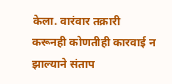केला. वारंवार तक्रारी करूनही कोणतीही कारवाई न झाल्याने संताप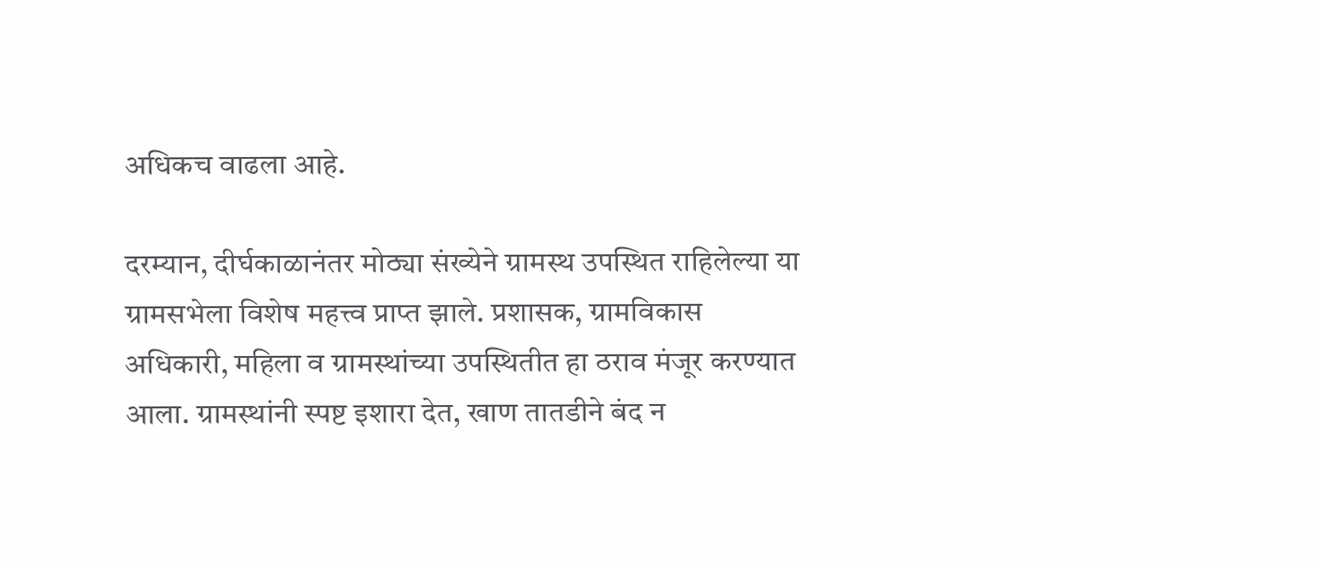अधिकच वाढला आहे.

दरम्यान, दीर्घकाळानंतर मोठ्या संख्येने ग्रामस्थ उपस्थित राहिलेल्या या ग्रामसभेला विशेष महत्त्व प्राप्त झाले. प्रशासक, ग्रामविकास अधिकारी, महिला व ग्रामस्थांच्या उपस्थितीत हा ठराव मंजूर करण्यात आला. ग्रामस्थांनी स्पष्ट इशारा देत, खाण तातडीने बंद न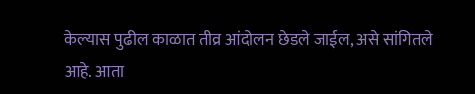केल्यास पुढील काळात तीव्र आंदोलन छेडले जाईल, असे सांगितले आहे. आता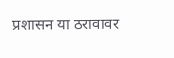प्रशासन या ठरावावर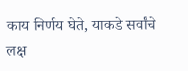काय निर्णय घेते, याकडे सर्वांचे लक्ष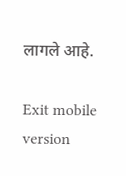लागले आहे.

Exit mobile version